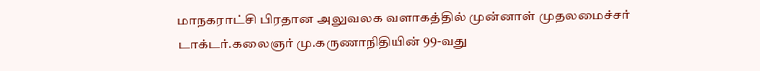மாநகராட்சி பிரதான அலுவலக வளாகத்தில் முன்னாள் முதலமைச்சர் டாக்டர்.கலைஞர் மு.கருணாநிதியின் 99-வது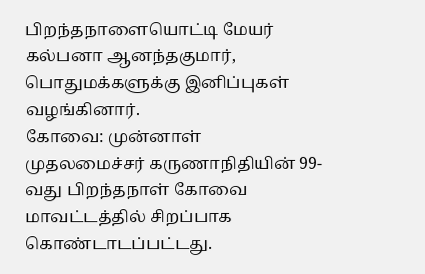பிறந்தநாளையொட்டி மேயர் கல்பனா ஆனந்தகுமார், பொதுமக்களுக்கு இனிப்புகள் வழங்கினார்.
கோவை: முன்னாள் முதலமைச்சர் கருணாநிதியின் 99-வது பிறந்தநாள் கோவை மாவட்டத்தில் சிறப்பாக கொண்டாடப்பட்டது.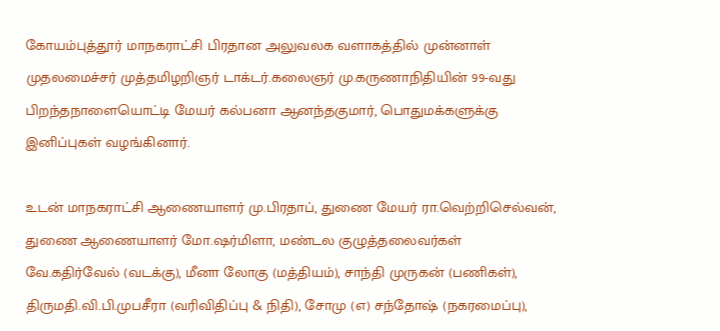கோயம்புத்தூர் மாநகராட்சி பிரதான அலுவலக வளாகத்தில் முன்னாள் முதலமைச்சர் முத்தமிழறிஞர் டாக்டர்.கலைஞர் மு.கருணாநிதியின் 99-வது பிறந்தநாளையொட்டி மேயர் கல்பனா ஆனந்தகுமார், பொதுமக்களுக்கு இனிப்புகள் வழங்கினார்.

உடன் மாநகராட்சி ஆணையாளர் மு.பிரதாப், துணை மேயர் ரா.வெற்றிசெல்வன், துணை ஆணையாளர் மோ.ஷர்மிளா, மண்டல குழுத்தலைவர்கள் வே.கதிர்வேல் (வடக்கு), மீனா லோகு (மத்தியம்), சாந்தி முருகன் (பணிகள்), திருமதி.வி.பி.முபசீரா (வரிவிதிப்பு & நிதி), சோமு (௭) சந்தோஷ் (நகரமைப்பு),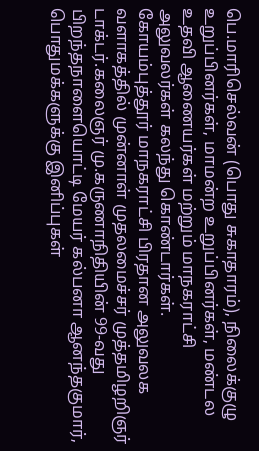பெ.மாரிசெல்வன் (பொது சுகாதாரம்), நிலைக்குழு உறுப்பினர்கள், மாமன்ற உறுப்பினர்கள், மண்டல உதவி ஆணையர்கள் மற்றும் மாநகராட்சி அலுவலர்கள் கலந்து கொண்டார்கள்.
கோயம்புத்தூர் மாநகராட்சி பிரதான அலுவலக வளாகத்தில் முன்னாள் முதலமைச்சர் முத்தமிழறிஞர் டாக்டர்.கலைஞர் மு.கருணாநிதியின் 99-வது பிறந்தநாளையொட்டி மேயர் கல்பனா ஆனந்தகுமார், பொதுமக்களுக்கு இனிப்புகள்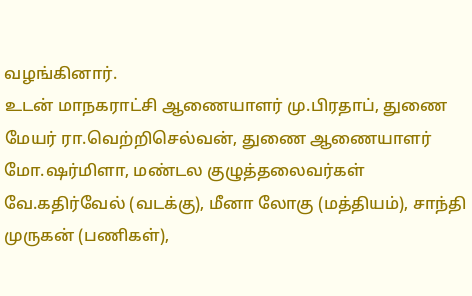வழங்கினார்.
உடன் மாநகராட்சி ஆணையாளர் மு.பிரதாப், துணை மேயர் ரா.வெற்றிசெல்வன், துணை ஆணையாளர் மோ.ஷர்மிளா, மண்டல குழுத்தலைவர்கள் வே.கதிர்வேல் (வடக்கு), மீனா லோகு (மத்தியம்), சாந்தி முருகன் (பணிகள்),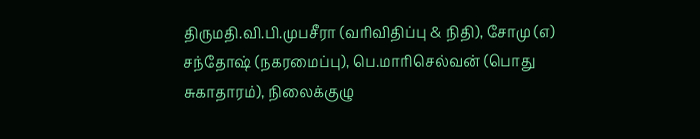திருமதி.வி.பி.முபசீரா (வரிவிதிப்பு & நிதி), சோமு (௭) சந்தோஷ் (நகரமைப்பு), பெ.மாரிசெல்வன் (பொது சுகாதாரம்), நிலைக்குழு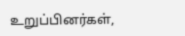உறுப்பினர்கள்,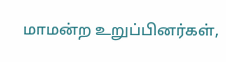மாமன்ற உறுப்பினர்கள்,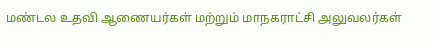மண்டல உதவி ஆணையர்கள் மற்றும் மாநகராட்சி அலுவலர்கள்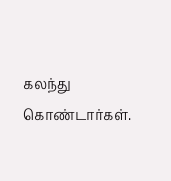கலந்து கொண்டார்கள்.